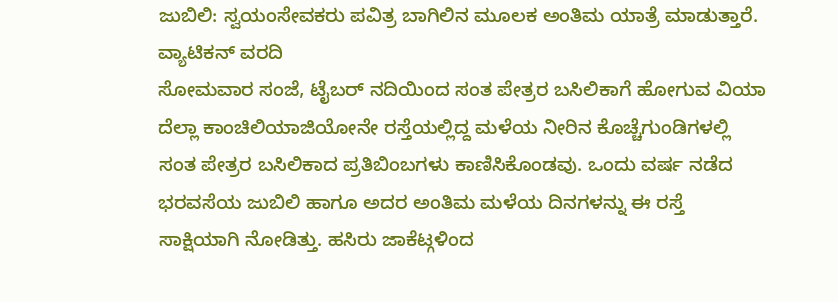ಜುಬಿಲಿ: ಸ್ವಯಂಸೇವಕರು ಪವಿತ್ರ ಬಾಗಿಲಿನ ಮೂಲಕ ಅಂತಿಮ ಯಾತ್ರೆ ಮಾಡುತ್ತಾರೆ.
ವ್ಯಾಟಿಕನ್ ವರದಿ
ಸೋಮವಾರ ಸಂಜೆ, ಟೈಬರ್ ನದಿಯಿಂದ ಸಂತ ಪೇತ್ರರ ಬಸಿಲಿಕಾಗೆ ಹೋಗುವ ವಿಯಾ ದೆಲ್ಲಾ ಕಾಂಚಿಲಿಯಾಜಿಯೋನೇ ರಸ್ತೆಯಲ್ಲಿದ್ದ ಮಳೆಯ ನೀರಿನ ಕೊಚ್ಚೆಗುಂಡಿಗಳಲ್ಲಿ ಸಂತ ಪೇತ್ರರ ಬಸಿಲಿಕಾದ ಪ್ರತಿಬಿಂಬಗಳು ಕಾಣಿಸಿಕೊಂಡವು. ಒಂದು ವರ್ಷ ನಡೆದ ಭರವಸೆಯ ಜುಬಿಲಿ ಹಾಗೂ ಅದರ ಅಂತಿಮ ಮಳೆಯ ದಿನಗಳನ್ನು ಈ ರಸ್ತೆ ಸಾಕ್ಷಿಯಾಗಿ ನೋಡಿತ್ತು. ಹಸಿರು ಜಾಕೆಟ್ಗಳಿಂದ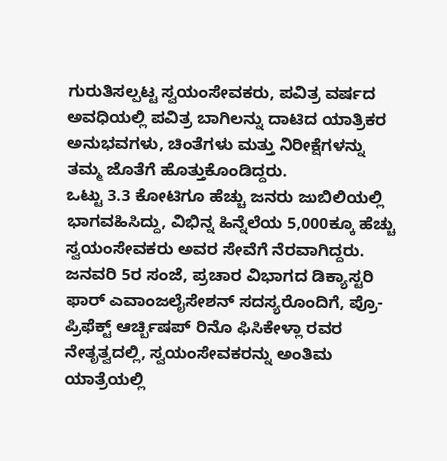ಗುರುತಿಸಲ್ಪಟ್ಟ ಸ್ವಯಂಸೇವಕರು, ಪವಿತ್ರ ವರ್ಷದ ಅವಧಿಯಲ್ಲಿ ಪವಿತ್ರ ಬಾಗಿಲನ್ನು ದಾಟಿದ ಯಾತ್ರಿಕರ ಅನುಭವಗಳು, ಚಿಂತೆಗಳು ಮತ್ತು ನಿರೀಕ್ಷೆಗಳನ್ನು ತಮ್ಮ ಜೊತೆಗೆ ಹೊತ್ತುಕೊಂಡಿದ್ದರು.
ಒಟ್ಟು 3.3 ಕೋಟಿಗೂ ಹೆಚ್ಚು ಜನರು ಜುಬಿಲಿಯಲ್ಲಿ ಭಾಗವಹಿಸಿದ್ದು, ವಿಭಿನ್ನ ಹಿನ್ನೆಲೆಯ 5,000ಕ್ಕೂ ಹೆಚ್ಚು ಸ್ವಯಂಸೇವಕರು ಅವರ ಸೇವೆಗೆ ನೆರವಾಗಿದ್ದರು. ಜನವರಿ 5ರ ಸಂಜೆ, ಪ್ರಚಾರ ವಿಭಾಗದ ಡಿಕ್ಯಾಸ್ಟರಿ ಫಾರ್ ಎವಾಂಜಲೈಸೇಶನ್ ಸದಸ್ಯರೊಂದಿಗೆ, ಪ್ರೊ-ಪ್ರಿಫೆಕ್ಟ್ ಆರ್ಚ್ಬಿಷಪ್ ರಿನೊ ಫಿಸಿಕೇಳ್ಲಾ ರವರ ನೇತೃತ್ವದಲ್ಲಿ, ಸ್ವಯಂಸೇವಕರನ್ನು ಅಂತಿಮ ಯಾತ್ರೆಯಲ್ಲಿ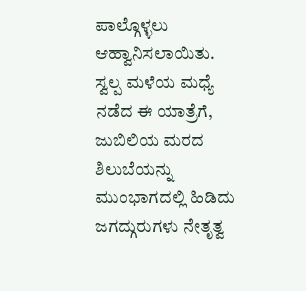ಪಾಲ್ಗೊಳ್ಳಲು ಆಹ್ವಾನಿಸಲಾಯಿತು.
ಸ್ವಲ್ಪ ಮಳೆಯ ಮಧ್ಯೆ ನಡೆದ ಈ ಯಾತ್ರೆಗೆ, ಜುಬಿಲಿಯ ಮರದ ಶಿಲುಬೆಯನ್ನು ಮುಂಭಾಗದಲ್ಲಿ ಹಿಡಿದು ಜಗದ್ಗುರುಗಳು ನೇತೃತ್ವ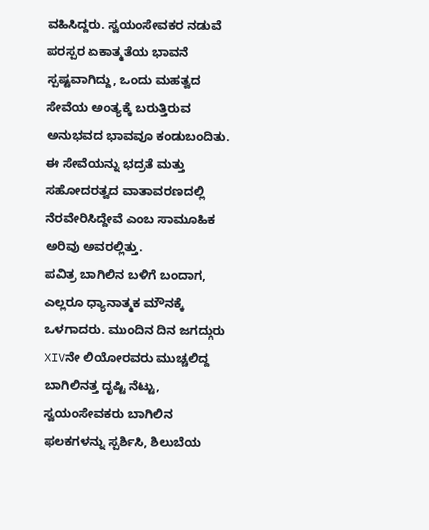ವಹಿಸಿದ್ದರು. ಸ್ವಯಂಸೇವಕರ ನಡುವೆ ಪರಸ್ಪರ ಏಕಾತ್ಮತೆಯ ಭಾವನೆ ಸ್ಪಷ್ಟವಾಗಿದ್ದು, ಒಂದು ಮಹತ್ವದ ಸೇವೆಯ ಅಂತ್ಯಕ್ಕೆ ಬರುತ್ತಿರುವ ಅನುಭವದ ಭಾವವೂ ಕಂಡುಬಂದಿತು. ಈ ಸೇವೆಯನ್ನು ಭದ್ರತೆ ಮತ್ತು ಸಹೋದರತ್ವದ ವಾತಾವರಣದಲ್ಲಿ ನೆರವೇರಿಸಿದ್ದೇವೆ ಎಂಬ ಸಾಮೂಹಿಕ ಅರಿವು ಅವರಲ್ಲಿತ್ತು.
ಪವಿತ್ರ ಬಾಗಿಲಿನ ಬಳಿಗೆ ಬಂದಾಗ, ಎಲ್ಲರೂ ಧ್ಯಾನಾತ್ಮಕ ಮೌನಕ್ಕೆ ಒಳಗಾದರು. ಮುಂದಿನ ದಿನ ಜಗದ್ಗುರು XIVನೇ ಲಿಯೋರವರು ಮುಚ್ಚಲಿದ್ದ ಬಾಗಿಲಿನತ್ತ ದೃಷ್ಟಿ ನೆಟ್ಟು, ಸ್ವಯಂಸೇವಕರು ಬಾಗಿಲಿನ ಫಲಕಗಳನ್ನು ಸ್ಪರ್ಶಿಸಿ, ಶಿಲುಬೆಯ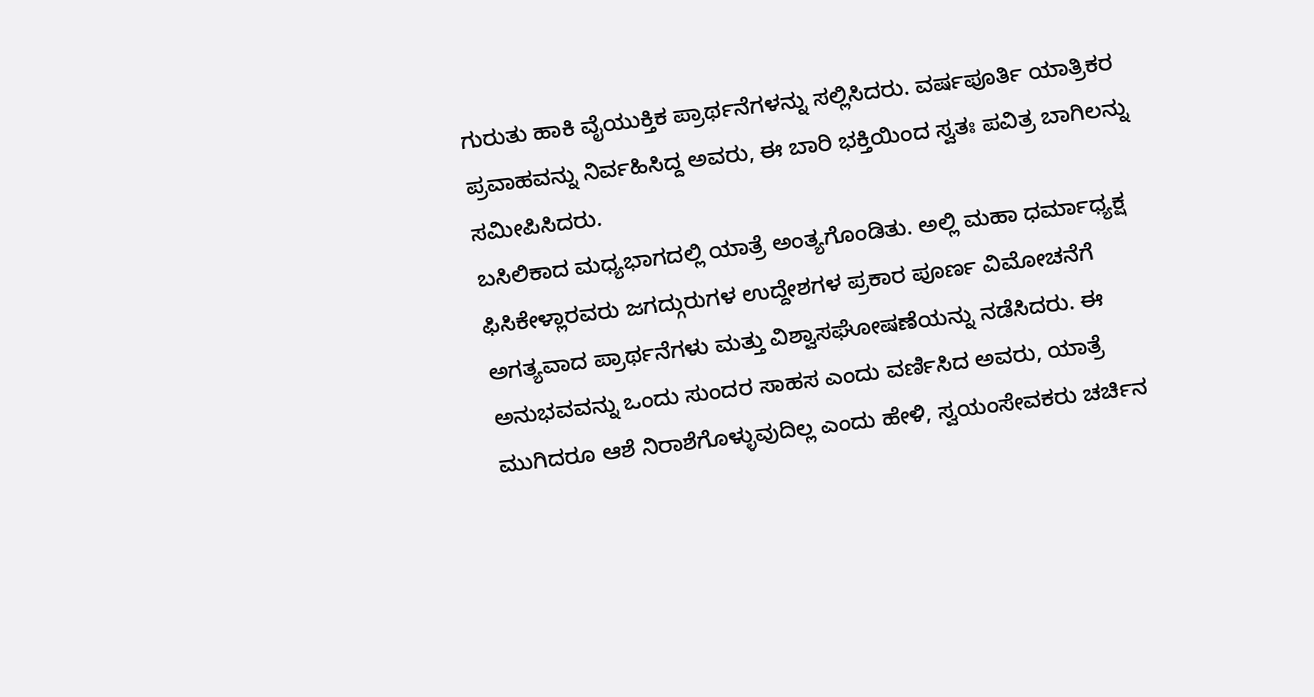ಗುರುತು ಹಾಕಿ ವೈಯುಕ್ತಿಕ ಪ್ರಾರ್ಥನೆಗಳನ್ನು ಸಲ್ಲಿಸಿದರು. ವರ್ಷಪೂರ್ತಿ ಯಾತ್ರಿಕರ ಪ್ರವಾಹವನ್ನು ನಿರ್ವಹಿಸಿದ್ದ ಅವರು, ಈ ಬಾರಿ ಭಕ್ತಿಯಿಂದ ಸ್ವತಃ ಪವಿತ್ರ ಬಾಗಿಲನ್ನು ಸಮೀಪಿಸಿದರು.
ಬಸಿಲಿಕಾದ ಮಧ್ಯಭಾಗದಲ್ಲಿ ಯಾತ್ರೆ ಅಂತ್ಯಗೊಂಡಿತು. ಅಲ್ಲಿ ಮಹಾ ಧರ್ಮಾಧ್ಯಕ್ಷ ಫಿಸಿಕೇಳ್ಲಾರವರು ಜಗದ್ಗುರುಗಳ ಉದ್ದೇಶಗಳ ಪ್ರಕಾರ ಪೂರ್ಣ ವಿಮೋಚನೆಗೆ ಅಗತ್ಯವಾದ ಪ್ರಾರ್ಥನೆಗಳು ಮತ್ತು ವಿಶ್ವಾಸಘೋಷಣೆಯನ್ನು ನಡೆಸಿದರು. ಈ ಅನುಭವವನ್ನು ಒಂದು ಸುಂದರ ಸಾಹಸ ಎಂದು ವರ್ಣಿಸಿದ ಅವರು, ಯಾತ್ರೆ ಮುಗಿದರೂ ಆಶೆ ನಿರಾಶೆಗೊಳ್ಳುವುದಿಲ್ಲ ಎಂದು ಹೇಳಿ, ಸ್ವಯಂಸೇವಕರು ಚರ್ಚಿನ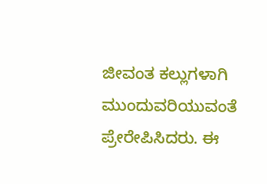ಜೀವಂತ ಕಲ್ಲುಗಳಾಗಿ ಮುಂದುವರಿಯುವಂತೆ ಪ್ರೇರೇಪಿಸಿದರು. ಈ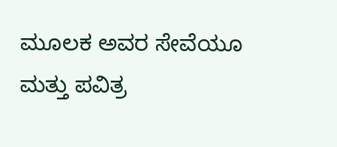ಮೂಲಕ ಅವರ ಸೇವೆಯೂ ಮತ್ತು ಪವಿತ್ರ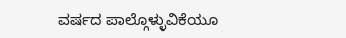ವರ್ಷದ ಪಾಲ್ಗೊಳ್ಳುವಿಕೆಯೂ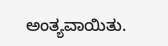ಅಂತ್ಯವಾಯಿತು.